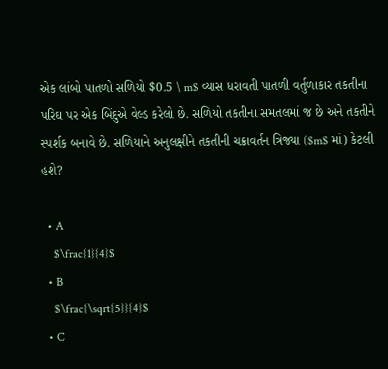એક લાંબો પાતળો સળિયો $0.5 \ m$ વ્યાસ ધરાવતી પાતળી વર્તુળાકાર તકતીના પરિઘ પર એક બિંદુએ વેલ્ડ કરેલો છે. સળિયો તકતીના સમતલમાં જ છે અને તકતીને સ્પર્શક બનાવે છે. સળિયાને અનુલક્ષીને તકતીની ચક્રાવર્તન ત્રિજ્યા ($m$ માં) કેટલી હશે?

  • A
    $\frac{1}{4}$
  • B
    $\frac{\sqrt{5}}{4}$
  • C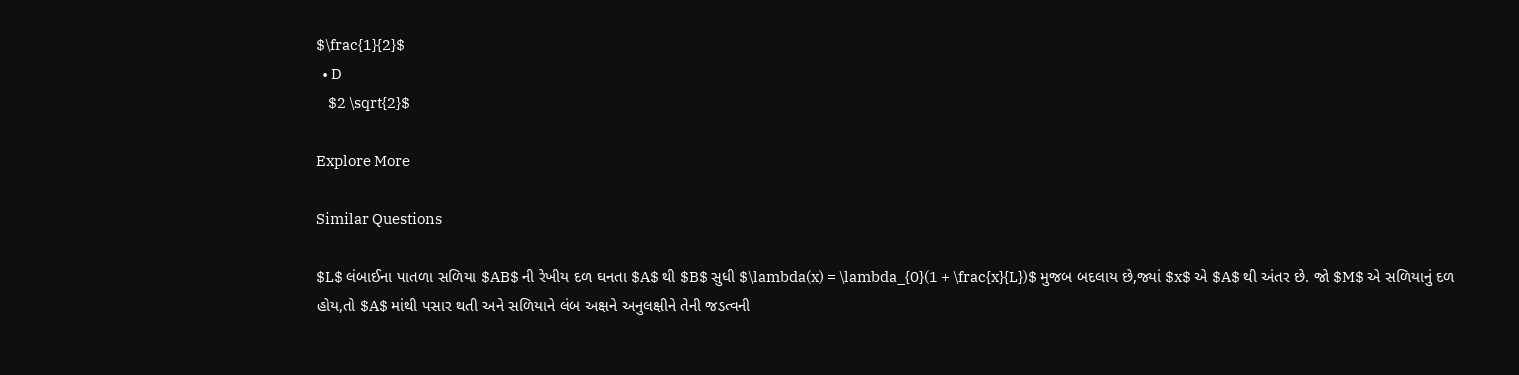$\frac{1}{2}$
  • D
    $2 \sqrt{2}$

Explore More

Similar Questions

$L$ લંબાઈના પાતળા સળિયા $AB$ ની રેખીય દળ ઘનતા $A$ થી $B$ સુધી $\lambda(x) = \lambda_{0}(1 + \frac{x}{L})$ મુજબ બદલાય છે,જ્યાં $x$ એ $A$ થી અંતર છે. જો $M$ એ સળિયાનું દળ હોય,તો $A$ માંથી પસાર થતી અને સળિયાને લંબ અક્ષને અનુલક્ષીને તેની જડત્વની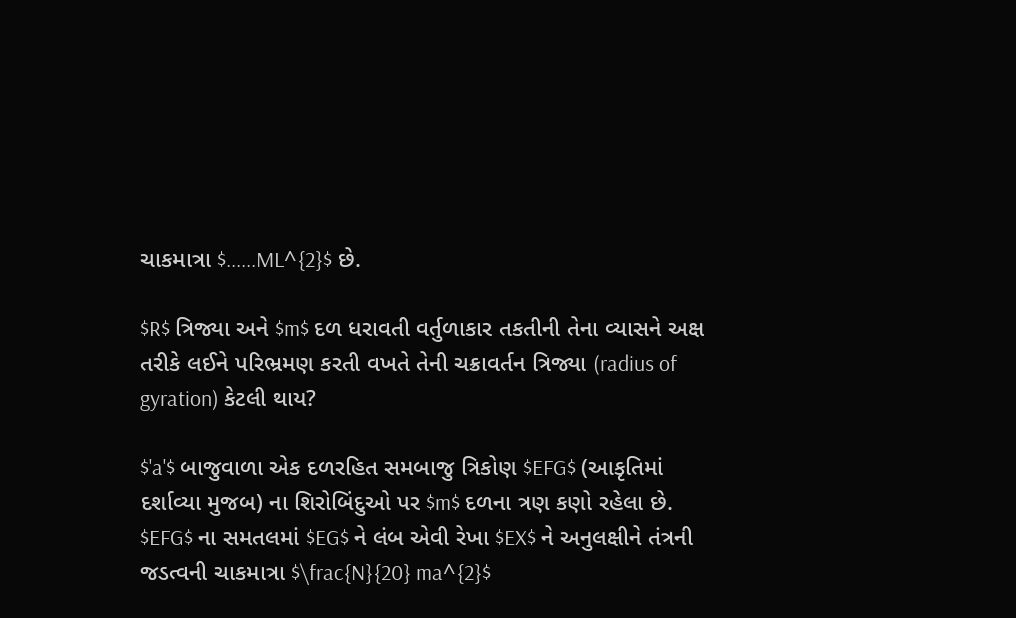ચાકમાત્રા $......ML^{2}$ છે.

$R$ ત્રિજ્યા અને $m$ દળ ધરાવતી વર્તુળાકાર તકતીની તેના વ્યાસને અક્ષ તરીકે લઈને પરિભ્રમણ કરતી વખતે તેની ચક્રાવર્તન ત્રિજ્યા (radius of gyration) કેટલી થાય?

$'a'$ બાજુવાળા એક દળરહિત સમબાજુ ત્રિકોણ $EFG$ (આકૃતિમાં દર્શાવ્યા મુજબ) ના શિરોબિંદુઓ પર $m$ દળના ત્રણ કણો રહેલા છે. $EFG$ ના સમતલમાં $EG$ ને લંબ એવી રેખા $EX$ ને અનુલક્ષીને તંત્રની જડત્વની ચાકમાત્રા $\frac{N}{20} ma^{2}$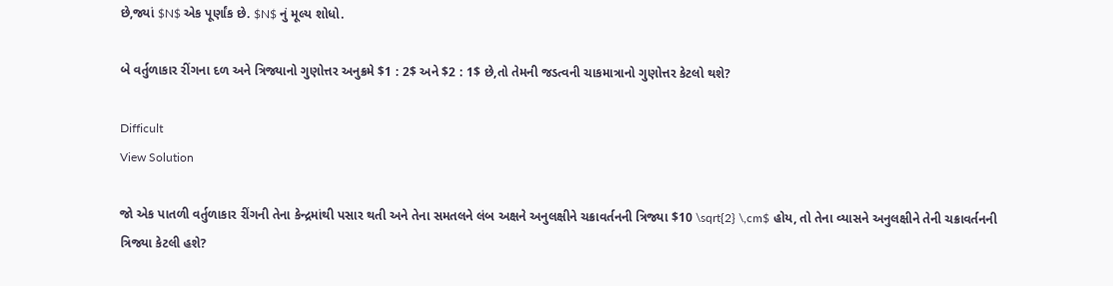છે,જ્યાં $N$ એક પૂર્ણાંક છે. $N$ નું મૂલ્ય શોધો.

બે વર્તુળાકાર રીંગના દળ અને ત્રિજ્યાનો ગુણોત્તર અનુક્રમે $1 : 2$ અને $2 : 1$ છે,તો તેમની જડત્વની ચાકમાત્રાનો ગુણોત્તર કેટલો થશે?

Difficult
View Solution

જો એક પાતળી વર્તુળાકાર રીંગની તેના કેન્દ્રમાંથી પસાર થતી અને તેના સમતલને લંબ અક્ષને અનુલક્ષીને ચક્રાવર્તનની ત્રિજ્યા $10 \sqrt{2} \,cm$ હોય, તો તેના વ્યાસને અનુલક્ષીને તેની ચક્રાવર્તનની ત્રિજ્યા કેટલી હશે?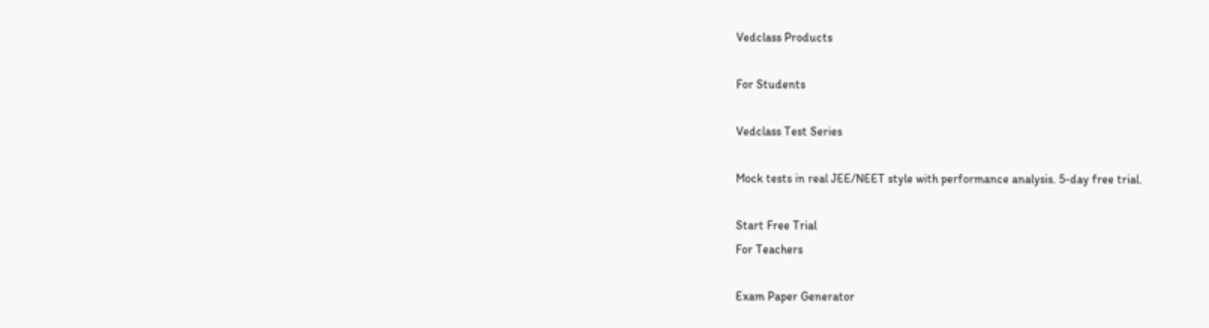Vedclass Products

For Students

Vedclass Test Series

Mock tests in real JEE/NEET style with performance analysis. 5-day free trial.

Start Free Trial
For Teachers

Exam Paper Generator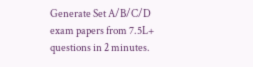Generate Set A/B/C/D exam papers from 7.5L+ questions in 2 minutes.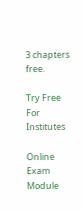3 chapters free.

Try Free
For Institutes

Online Exam Module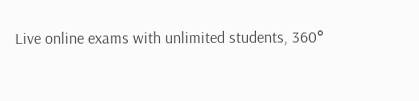Live online exams with unlimited students, 360°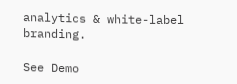analytics & white-label branding.

See Demo